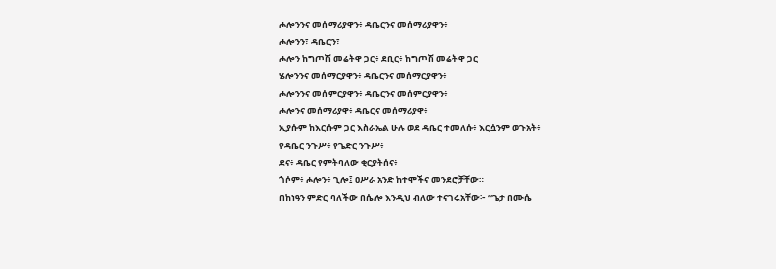ሖሎንንና መሰማሪያዋን፥ ዳቤርንና መሰማሪያዋን፥
ሖሎንን፣ ዳቤርን፣
ሖሎን ከግጦሽ መሬትዋ ጋር፥ ደቢር፥ ከግጦሽ መሬትዋ ጋር
ሄሎንንና መሰማርያዋን፥ ዳቤርንና መሰማርያዋን፥
ሖሎንንና መሰምርያዋን፥ ዳቤርንና መሰምርያዋን፥
ሖሎንና መሰማሪያዋ፥ ዳቤርና መሰማሪያዋ፥
ኢያሱም ከእርሱም ጋር እስራኤል ሁሉ ወደ ዳቤር ተመለሱ፥ እርሷንም ወጉአት፥
የዳቤር ንጉሥ፥ የጌድር ንጉሥ፥
ደና፥ ዳቤር የምትባለው ቂርያትሰና፥
ጎሶም፥ ሖሎን፥ ጊሎ፤ ዐሥራ አንድ ከተሞችና መንደሮቻቸው።
በከነዓን ምድር ባለችው በሴሎ እንዲህ ብለው ተናገሩአቸው፦ “ጌታ በሙሴ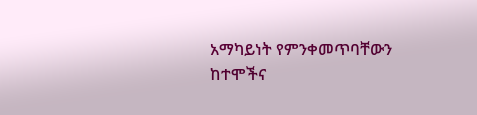አማካይነት የምንቀመጥባቸውን ከተሞችና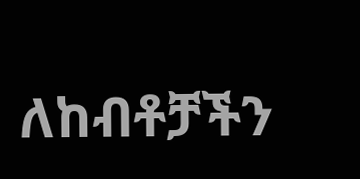ለከብቶቻችን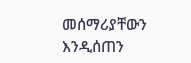መሰማሪያቸውን እንዲሰጠን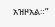አዝዞአል።”